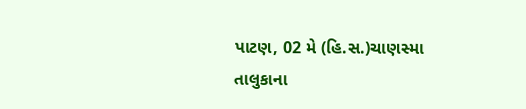પાટણ, 02 મે (હિ.સ.)ચાણસ્મા તાલુકાના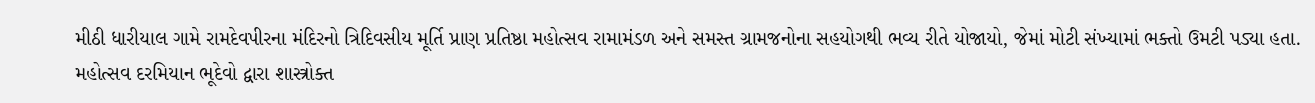મીઠી ધારીયાલ ગામે રામદેવપીરના મંદિરનો ત્રિદિવસીય મૂર્તિ પ્રાણ પ્રતિષ્ઠા મહોત્સવ રામામંડળ અને સમસ્ત ગ્રામજનોના સહયોગથી ભવ્ય રીતે યોજાયો, જેમાં મોટી સંખ્યામાં ભક્તો ઉમટી પડ્યા હતા.
મહોત્સવ દરમિયાન ભૂદેવો દ્વારા શાસ્ત્રોક્ત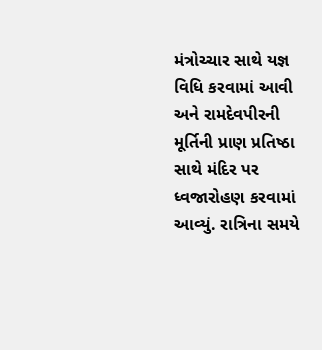મંત્રોચ્ચાર સાથે યજ્ઞ વિધિ કરવામાં આવી અને રામદેવપીરની મૂર્તિની પ્રાણ પ્રતિષ્ઠા સાથે મંદિર પર ધ્વજારોહણ કરવામાં આવ્યું. રાત્રિના સમયે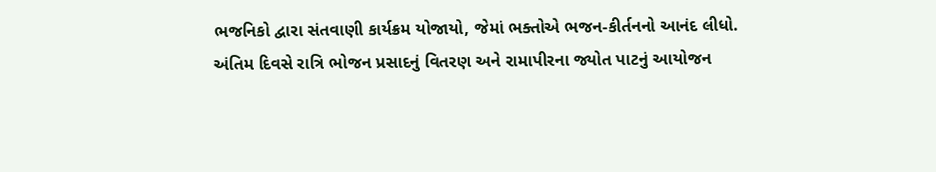ભજનિકો દ્વારા સંતવાણી કાર્યક્રમ યોજાયો, જેમાં ભક્તોએ ભજન-કીર્તનનો આનંદ લીધો.
અંતિમ દિવસે રાત્રિ ભોજન પ્રસાદનું વિતરણ અને રામાપીરના જ્યોત પાટનું આયોજન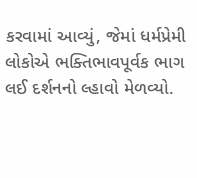કરવામાં આવ્યું, જેમાં ધર્મપ્રેમી લોકોએ ભક્તિભાવપૂર્વક ભાગ લઈ દર્શનનો લ્હાવો મેળવ્યો.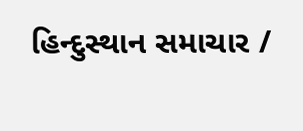હિન્દુસ્થાન સમાચાર /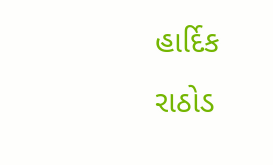હાર્દિક રાઠોડ